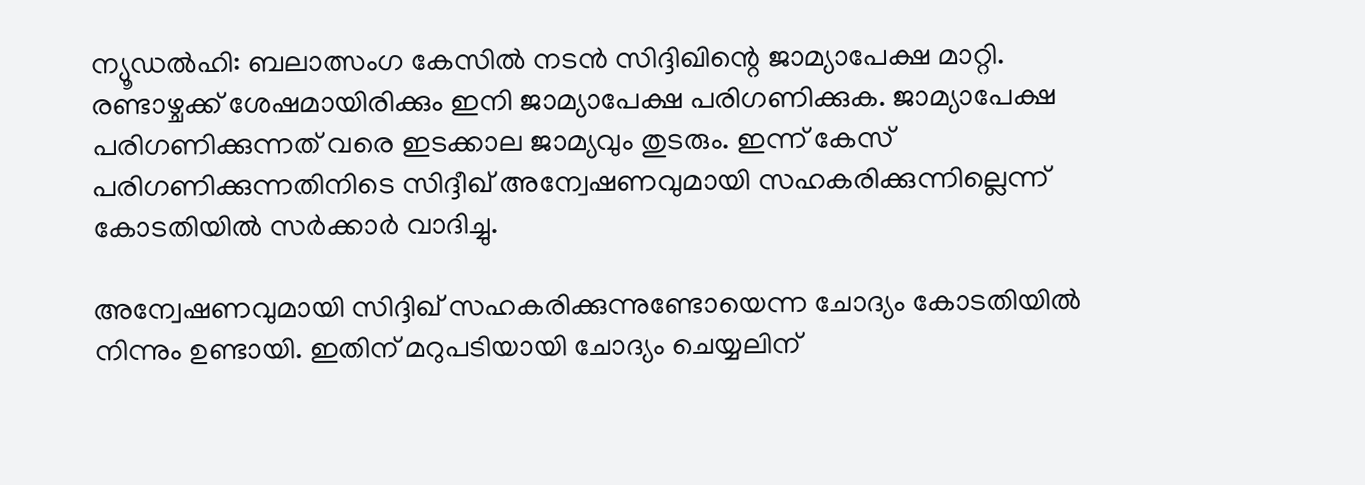ന്യൂഡല്‍ഹി: ബലാത്സംഗ കേസില്‍ നടന്‍ സിദ്ദിഖിന്റെ ജാമ്യാപേക്ഷ മാറ്റി. രണ്ടാഴ്ചക്ക് ശേഷമായിരിക്കും ഇനി ജാമ്യാപേക്ഷ പരിഗണിക്കുക. ജാമ്യാപേക്ഷ പരിഗണിക്കുന്നത് വരെ ഇടക്കാല ജാമ്യവും തുടരും. ഇന്ന് കേസ് പരിഗണിക്കുന്നതിനിടെ സിദ്ദീഖ് അന്വേഷണവുമായി സഹകരിക്കുന്നില്ലെന്ന് കോടതിയില്‍ സര്‍ക്കാര്‍ വാദിച്ചു.

അന്വേഷണവുമായി സിദ്ദിഖ് സഹകരിക്കുന്നുണ്ടോയെന്ന ചോദ്യം കോടതിയില്‍ നിന്നും ഉണ്ടായി. ഇതിന് മറുപടിയായി ചോദ്യം ചെയ്യലിന്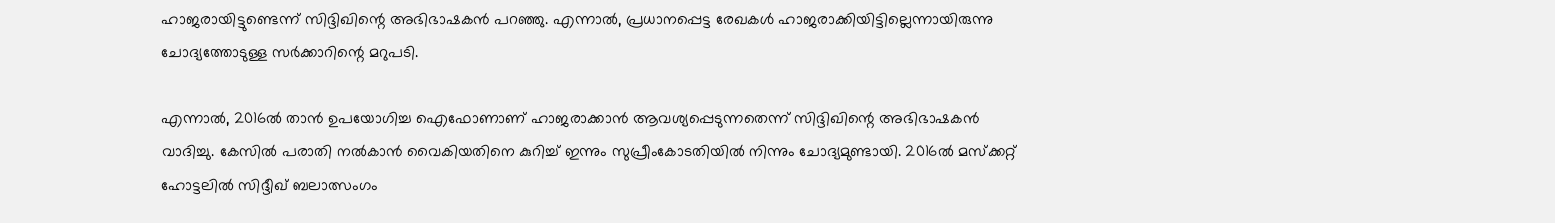ഹാജരായിട്ടുണ്ടെന്ന് സിദ്ദിഖിന്റെ അഭിഭാഷകന്‍ പറഞ്ഞു. എന്നാല്‍, പ്രധാനപ്പെട്ട രേഖകള്‍ ഹാജരാക്കിയിട്ടില്ലെന്നായിരുന്നു ചോദ്യത്തോടുള്ള സര്‍ക്കാറിന്റെ മറുപടി.

എന്നാല്‍, 2016ല്‍ താന്‍ ഉപയോഗിച്ച ഐഫോണാണ് ഹാജരാക്കാന്‍ ആവശ്യപ്പെടുന്നതെന്ന് സിദ്ദിഖിന്റെ അഭിഭാഷകന്‍ വാദിച്ചു. കേസില്‍ പരാതി നല്‍കാന്‍ വൈകിയതിനെ കുറിച്ച് ഇന്നും സുപ്രീംകോടതിയില്‍ നിന്നും ചോദ്യമുണ്ടായി. 2016ല്‍ മസ്‌ക്കറ്റ് ഹോട്ടലില്‍ സിദ്ദീഖ് ബലാത്സംഗം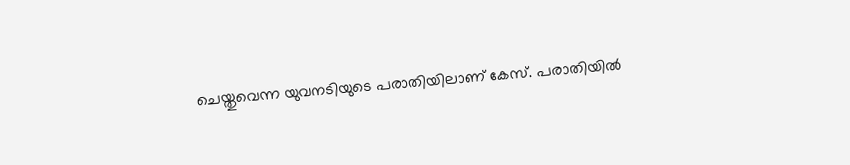ചെയ്തുവെന്ന യുവനടിയുടെ പരാതിയിലാണ് കേസ്. പരാതിയില്‍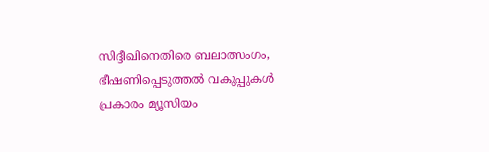സിദ്ദീഖിനെതിരെ ബലാത്സംഗം, ഭീഷണിപ്പെടുത്തല്‍ വകുപ്പുകള്‍ പ്രകാരം മ്യൂസിയം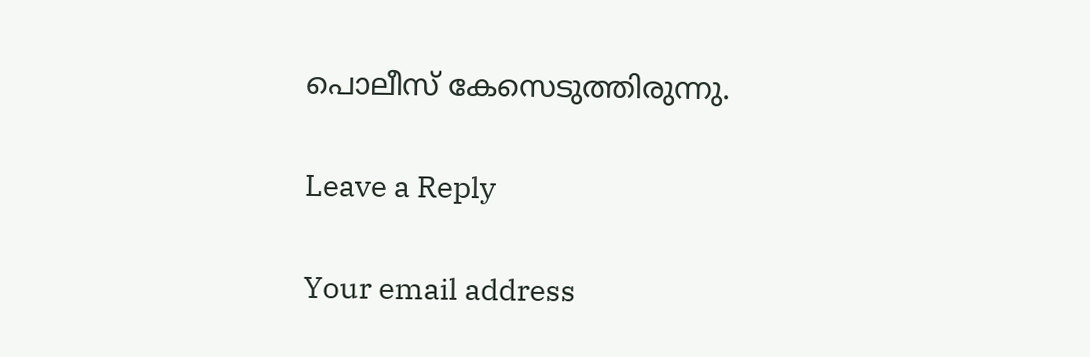പൊലീസ് കേസെടുത്തിരുന്നു.

Leave a Reply

Your email address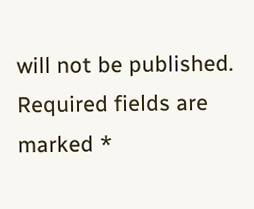will not be published. Required fields are marked *